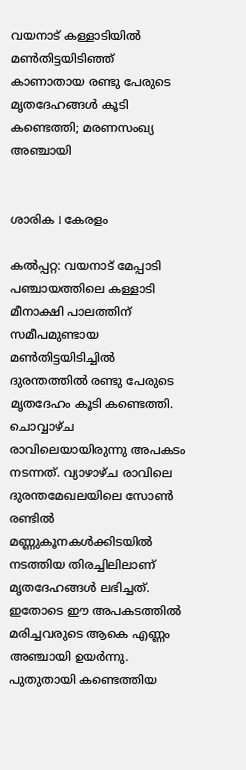വയനാട് കള്ളാടിയിൽ മൺതിട്ടയിടിഞ്ഞ് കാണാതായ രണ്ടു പേരുടെ മൃതദേഹങ്ങൾ കൂടി കണ്ടെത്തി; മരണസംഖ്യ അഞ്ചായി


ശാരിക l കേരളം

കല്‍പ്പറ്റ: വയനാട് മേപ്പാടി പഞ്ചായത്തിലെ കള്ളാടി മീനാക്ഷി പാലത്തിന് സമീപമുണ്ടായ മൺതിട്ടയിടിച്ചിൽ ദുരന്തത്തിൽ രണ്ടു പേരുടെ മൃതദേഹം കൂടി കണ്ടെത്തി. ചൊവ്വാഴ്ച രാവിലെയായിരുന്നു അപകടം നടന്നത്. വ്യാഴാഴ്ച രാവിലെ ദുരന്തമേഖലയിലെ സോൺ രണ്ടിൽ മണ്ണുകൂനകൾക്കിടയിൽ നടത്തിയ തിരച്ചിലിലാണ് മൃതദേഹങ്ങൾ ലഭിച്ചത്. ഇതോടെ ഈ അപകടത്തിൽ മരിച്ചവരുടെ ആകെ എണ്ണം അഞ്ചായി ഉയർന്നു. പുതുതായി കണ്ടെത്തിയ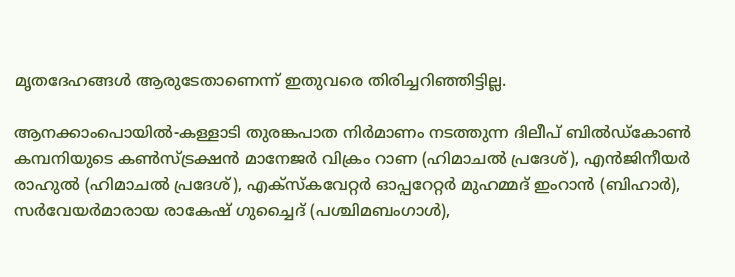മൃതദേഹങ്ങൾ ആരുടേതാണെന്ന് ഇതുവരെ തിരിച്ചറിഞ്ഞിട്ടില്ല.

ആനക്കാംപൊയിൽ-കള്ളാടി തുരങ്കപാത നിർമാണം നടത്തുന്ന ദിലീപ് ബിൽഡ്കോൺ കമ്പനിയുടെ കൺസ്ട്രക്ഷൻ മാനേജർ വിക്രം റാണ (ഹിമാചൽ പ്രദേശ്), എൻജിനീയർ രാഹുൽ (ഹിമാചൽ പ്രദേശ്), എക്സ്കവേറ്റർ ഓപ്പറേറ്റർ മുഹമ്മദ് ഇംറാൻ (ബിഹാർ), സർവേയർമാരായ രാകേഷ് ഗുച്ചൈദ് (പശ്ചിമബംഗാൾ),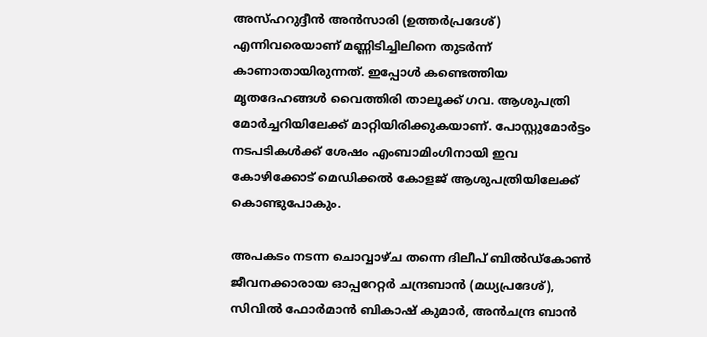അസ്ഹറുദ്ദീൻ അൻസാരി (ഉത്തർപ്രദേശ്) എന്നിവരെയാണ് മണ്ണിടിച്ചിലിനെ തുടർന്ന് കാണാതായിരുന്നത്. ഇപ്പോൾ കണ്ടെത്തിയ മൃതദേഹങ്ങൾ വൈത്തിരി താലൂക്ക് ഗവ. ആശുപത്രി മോർച്ചറിയിലേക്ക് മാറ്റിയിരിക്കുകയാണ്. പോസ്റ്റുമോർട്ടം നടപടികൾക്ക് ശേഷം എംബാമിംഗിനായി ഇവ കോഴിക്കോട് മെഡിക്കൽ കോളജ് ആശുപത്രിയിലേക്ക് കൊണ്ടുപോകും.

അപകടം നടന്ന ചൊവ്വാഴ്ച തന്നെ ദിലീപ് ബിൽഡ്കോൺ ജീവനക്കാരായ ഓപ്പറേറ്റർ ചന്ദ്രബാൻ (മധ്യപ്രദേശ്), സിവിൽ ഫോർമാൻ ബികാഷ് കുമാർ, അൻചന്ദ്ര ബാൻ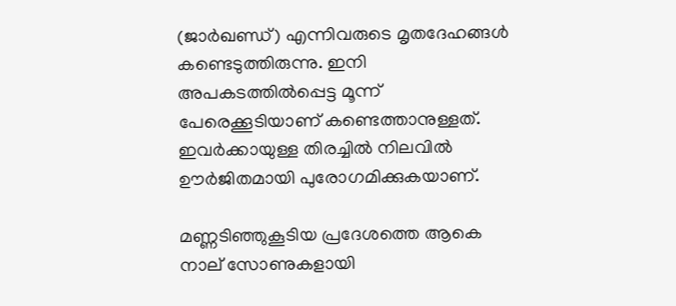(ജാർഖണ്ഡ്) എന്നിവരുടെ മൃതദേഹങ്ങൾ കണ്ടെടുത്തിരുന്നു. ഇനി അപകടത്തിൽപ്പെട്ട മൂന്ന് പേരെക്കൂടിയാണ് കണ്ടെത്താനുള്ളത്. ഇവർക്കായുള്ള തിരച്ചിൽ നിലവിൽ ഊർജിതമായി പുരോഗമിക്കുകയാണ്.

മണ്ണടിഞ്ഞുകൂടിയ പ്രദേശത്തെ ആകെ നാല് സോണുകളായി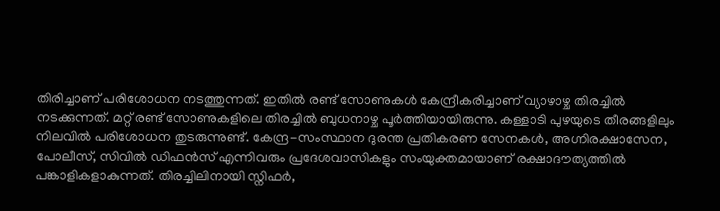തിരിച്ചാണ് പരിശോധന നടത്തുന്നത്. ഇതിൽ രണ്ട് സോണുകൾ കേന്ദ്രീകരിച്ചാണ് വ്യാഴാഴ്ച തിരച്ചിൽ നടക്കുന്നത്. മറ്റ് രണ്ട് സോണുകളിലെ തിരച്ചിൽ ബുധനാഴ്ച പൂർത്തിയായിരുന്നു. കള്ളാടി പുഴയുടെ തീരങ്ങളിലും നിലവിൽ പരിശോധന തുടരുന്നുണ്ട്. കേന്ദ്ര-സംസ്ഥാന ദുരന്ത പ്രതികരണ സേനകൾ, അഗ്നിരക്ഷാസേന, പോലീസ്, സിവിൽ ഡിഫൻസ് എന്നിവരും പ്രദേശവാസികളും സംയുക്തമായാണ് രക്ഷാദൗത്യത്തിൽ പങ്കാളികളാകുന്നത്. തിരച്ചിലിനായി സ്നിഫർ,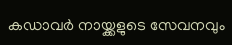കഡാവർ നായ്ക്കളുടെ സേവനവും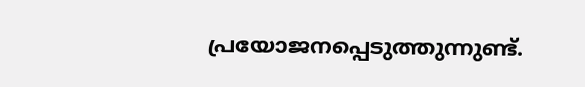പ്രയോജനപ്പെടുത്തുന്നുണ്ട്.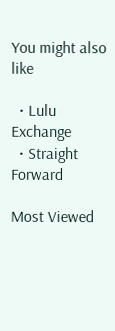You might also like

  • Lulu Exchange
  • Straight Forward

Most Viewed